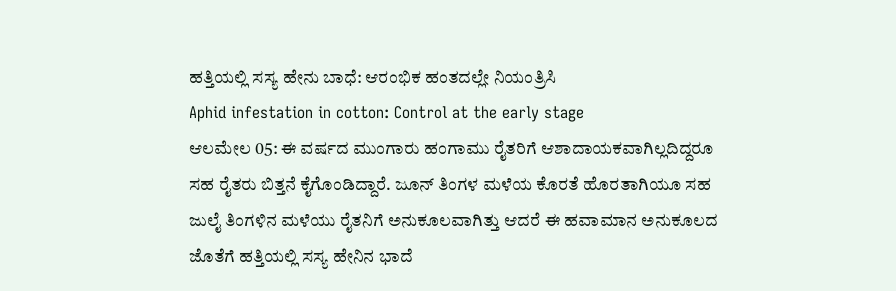ಹತ್ತಿಯಲ್ಲಿ ಸಸ್ಯ ಹೇನು ಬಾಧೆ: ಆರಂಭಿಕ ಹಂತದಲ್ಲೇ ನಿಯಂತ್ರಿಸಿ
Aphid infestation in cotton: Control at the early stage
ಆಲಮೇಲ 05: ಈ ವರ್ಷದ ಮುಂಗಾರು ಹಂಗಾಮು ರೈತರಿಗೆ ಆಶಾದಾಯಕವಾಗಿಲ್ಲದಿದ್ದರೂ ಸಹ ರೈತರು ಬಿತ್ತನೆ ಕೈಗೊಂಡಿದ್ದಾರೆ. ಜೂನ್ ತಿಂಗಳ ಮಳೆಯ ಕೊರತೆ ಹೊರತಾಗಿಯೂ ಸಹ ಜುಲೈ ತಿಂಗಳಿನ ಮಳೆಯು ರೈತನಿಗೆ ಅನುಕೂಲವಾಗಿತ್ತು ಆದರೆ ಈ ಹವಾಮಾನ ಅನುಕೂಲದ ಜೊತೆಗೆ ಹತ್ತಿಯಲ್ಲಿ ಸಸ್ಯ ಹೇನಿನ ಭಾದೆ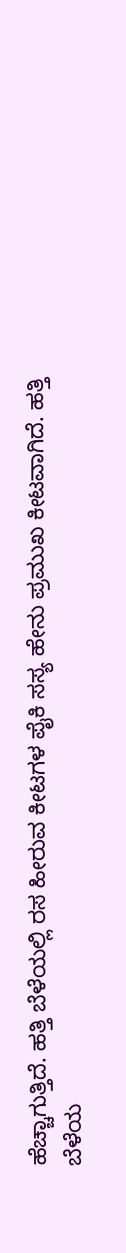ಹೆಚ್ಚಾಗುತ್ತಿದೆ. ಹತ್ತಿ ಬೆಳೆಯಲ್ಲಿ ರಸ ಹೀರುವ ಕೀಟಗಳ ಪೈಕಿ ಸಸ್ಯ ಹೇನು ಪ್ರಮುಖ ಕೀಟವಾಗಿದೆ. ಹತ್ತಿ ಬೆಳೆಯ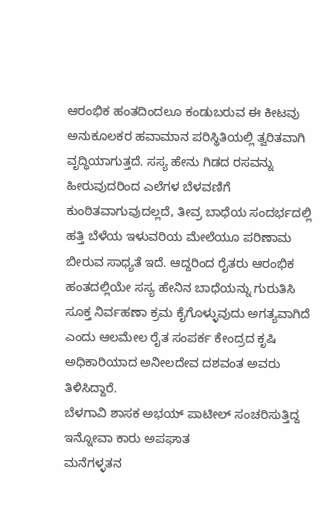ಆರಂಭಿಕ ಹಂತದಿಂದಲೂ ಕಂಡುಬರುವ ಈ ಕೀಟವು ಅನುಕೂಲಕರ ಹವಾಮಾನ ಪರಿಸ್ಥಿತಿಯಲ್ಲಿ ತ್ವರಿತವಾಗಿ ವೃದ್ಧಿಯಾಗುತ್ತದೆ. ಸಸ್ಯ ಹೇನು ಗಿಡದ ರಸವನ್ನು ಹೀರುವುದರಿಂದ ಎಲೆಗಳ ಬೆಳವಣಿಗೆ ಕುಂಠಿತವಾಗುವುದಲ್ಲದೆ, ತೀವ್ರ ಬಾಧೆಯ ಸಂದರ್ಭದಲ್ಲಿ ಹತ್ತಿ ಬೆಳೆಯ ಇಳುವರಿಯ ಮೇಲೆಯೂ ಪರಿಣಾಮ ಬೀರುವ ಸಾಧ್ಯತೆ ಇದೆ. ಆದ್ದರಿಂದ ರೈತರು ಆರಂಭಿಕ ಹಂತದಲ್ಲಿಯೇ ಸಸ್ಯ ಹೇನಿನ ಬಾಧೆಯನ್ನು ಗುರುತಿಸಿ ಸೂಕ್ತ ನಿರ್ವಹಣಾ ಕ್ರಮ ಕೈಗೊಳ್ಳುವುದು ಅಗತ್ಯವಾಗಿದೆ ಎಂದು ಆಲಮೇಲ ರೈತ ಸಂಪರ್ಕ ಕೇಂದ್ರದ ಕೃಷಿ ಅಧಿಕಾರಿಯಾದ ಅನೀಲದೇವ ದಶವಂತ ಅವರು ತಿಳಿಸಿದ್ದಾರೆ.
ಬೆಳಗಾವಿ ಶಾಸಕ ಅಭಯ್ ಪಾಟೀಲ್ ಸಂಚರಿಸುತ್ತಿದ್ದ ಇನ್ನೋವಾ ಕಾರು ಅಪಘಾತ
ಮನೆಗಳ್ಳತನ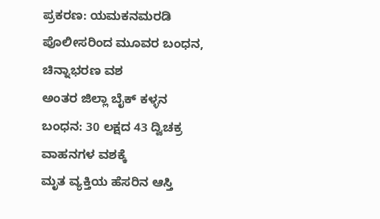ಪ್ರಕರಣ: ಯಮಕನಮರಡಿ ಪೊಲೀಸರಿಂದ ಮೂವರ ಬಂಧನ, ಚಿನ್ನಾಭರಣ ವಶ
ಅಂತರ ಜಿಲ್ಲಾ ಬೈಕ್ ಕಳ್ಳನ ಬಂಧನ: 30 ಲಕ್ಷದ 43 ದ್ವಿಚಕ್ರ ವಾಹನಗಳ ವಶಕ್ಕೆ
ಮೃತ ವ್ಯಕ್ತಿಯ ಹೆಸರಿನ ಆಸ್ತಿ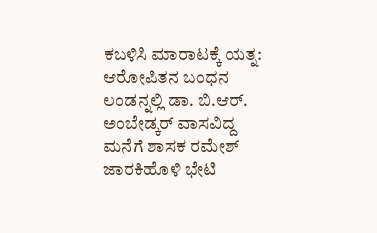ಕಬಳಿಸಿ ಮಾರಾಟಕ್ಕೆ ಯತ್ನ: ಆರೋಪಿತನ ಬಂಧನ
ಲಂಡನ್ನಲ್ಲಿ ಡಾ. ಬಿ.ಆರ್. ಅಂಬೇಡ್ಕರ್ ವಾಸವಿದ್ದ ಮನೆಗೆ ಶಾಸಕ ರಮೇಶ್ ಜಾರಕಿಹೊಳಿ ಭೇಟಿ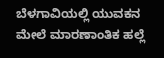ಬೆಳಗಾವಿಯಲ್ಲಿ ಯುವಕನ ಮೇಲೆ ಮಾರಣಾಂತಿಕ ಹಲ್ಲೆ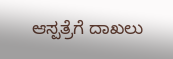ಆಸ್ಪತ್ರೆಗೆ ದಾಖಲು